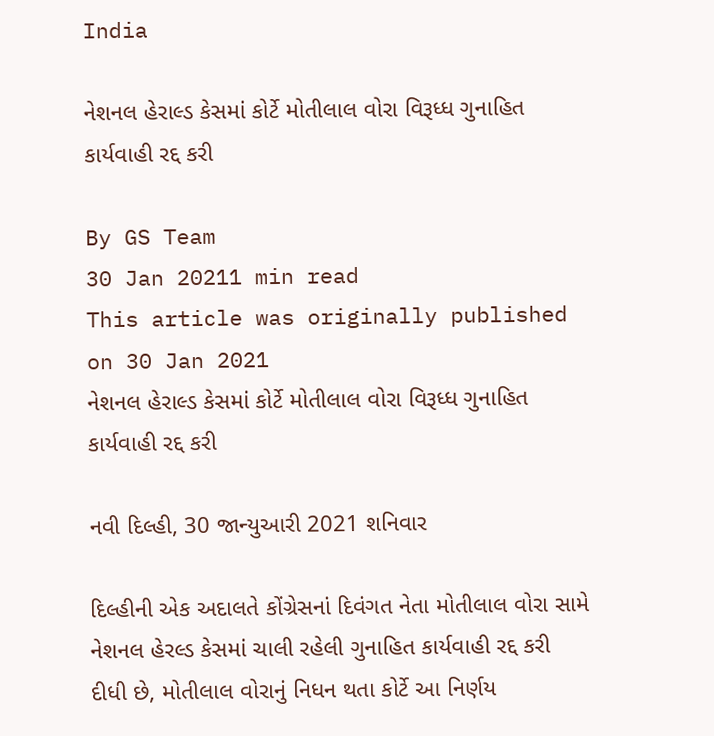India

નેશનલ હેરાલ્ડ કેસમાં કોર્ટે મોતીલાલ વોરા વિરૂધ્ધ ગુનાહિત કાર્યવાહી રદ્દ કરી

By GS Team
30 Jan 20211 min read
This article was originally published on 30 Jan 2021
નેશનલ હેરાલ્ડ કેસમાં કોર્ટે મોતીલાલ વોરા વિરૂધ્ધ ગુનાહિત કાર્યવાહી રદ્દ કરી

નવી દિલ્હી, 30 જાન્યુઆરી 2021 શનિવાર

દિલ્હીની એક અદાલતે કોંગ્રેસનાં દિવંગત નેતા મોતીલાલ વોરા સામે નેશનલ હેરલ્ડ કેસમાં ચાલી રહેલી ગુનાહિત કાર્યવાહી રદ્દ કરી દીધી છે, મોતીલાલ વોરાનું નિધન થતા કોર્ટે આ નિર્ણય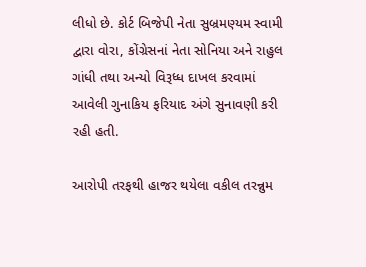લીધો છે. કોર્ટ બિજેપી નેતા સુબ્રમણ્યમ સ્વામી દ્વારા વોરા, કોંગ્રેસનાં નેતા સોનિયા અને રાહુલ ગાંધી તથા અન્યો વિરૂધ્ધ દાખલ કરવામાં આવેલી ગુનાકિય ફરિયાદ અંગે સુનાવણી કરી રહી હતી.

આરોપી તરફથી હાજર થયેલા વકીલ તરન્નુમ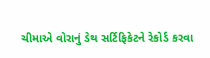ચીમાએ વોરાનું ડેથ સર્ટિફિકેટને રેકોર્ડ કરવા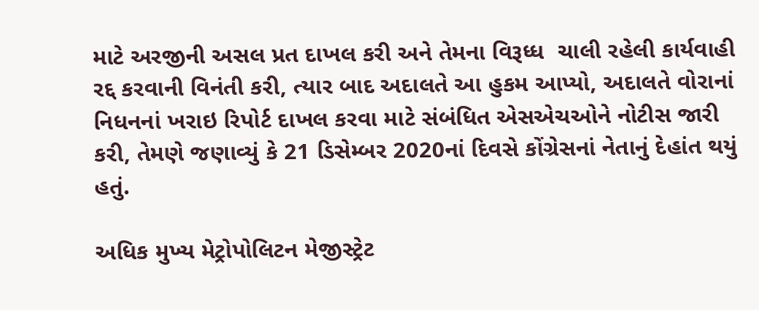માટે અરજીની અસલ પ્રત દાખલ કરી અને તેમના વિરૂધ્ધ  ચાલી રહેલી કાર્યવાહી રદ્દ કરવાની વિનંતી કરી, ત્યાર બાદ અદાલતે આ હુકમ આપ્યો, અદાલતે વોરાનાં નિધનનાં ખરાઇ રિપોર્ટ દાખલ કરવા માટે સંબંધિત એસએચઓને નોટીસ જારી કરી, તેમણે જણાવ્યું કે 21 ડિસેમ્બર 2020નાં દિવસે કોંગ્રેસનાં નેતાનું દેહાંત થયું હતું.

અધિક મુખ્ય મેટ્રોપોલિટન મેજીસ્ટ્રેટ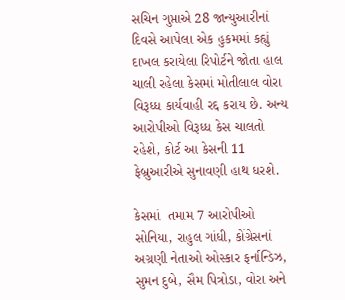સચિન ગુપ્તાએ 28 જાન્યુઆરીનાં દિવસે આપેલા એક હુકમમાં કહ્યું દાખલ કરાયેલા રિપોર્ટને જોતા હાલ ચાલી રહેલા કેસમાં મોતીલાલ વોરા વિરૂધ્ધ કાર્યવાહી રદ્દ કરાય છે. અન્ય આરોપીઓ વિરૂધ્ધ કેસ ચાલતો રહેશે, કોર્ટ આ કેસની 11 ફેબ્રુઆરીએ સુનાવણી હાથ ધરશે.

કેસમાં  તમામ 7 આરોપીઓ સોનિયા, રાહુલ ગાંધી, કોંગ્રેસનાં અગ્રણી નેતાઓ ઓસ્કાર ફર્નાન્ડિઝ, સુમન દુબે, સૈમ પિત્રોડા, વોરા અને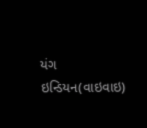યંગ ઇન્ડિયન(વાઇવાઇ)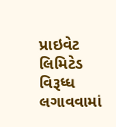પ્રાઇવેટ લિમિટેડ વિરૂધ્ધ લગાવવામાં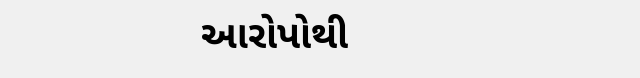આરોપોથી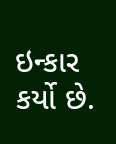ઇન્કાર કર્યો છે.